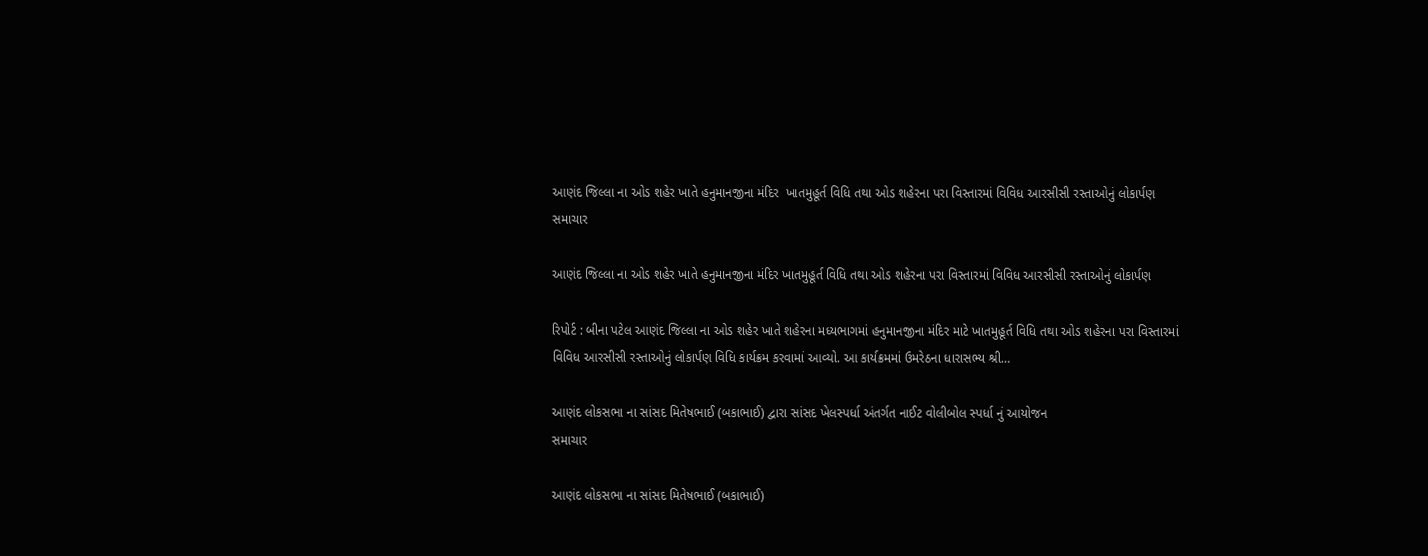આણંદ જિલ્લા ના ઓડ શહેર ખાતે હનુમાનજીના મંદિર  ખાતમુહૂર્ત વિધિ તથા ઓડ શહેરના પરા વિસ્તારમાં વિવિધ આરસીસી રસ્તાઓનું લોકાર્પણ
સમાચાર

આણંદ જિલ્લા ના ઓડ શહેર ખાતે હનુમાનજીના મંદિર ખાતમુહૂર્ત વિધિ તથા ઓડ શહેરના પરા વિસ્તારમાં વિવિધ આરસીસી રસ્તાઓનું લોકાર્પણ

રિપોર્ટ : બીના પટેલ આણંદ જિલ્લા ના ઓડ શહેર ખાતે શહેરના મધ્યભાગમાં હનુમાનજીના મંદિર માટે ખાતમુહૂર્ત વિધિ તથા ઓડ શહેરના પરા વિસ્તારમાં વિવિધ આરસીસી રસ્તાઓનું લોકાર્પણ વિધિ કાર્યક્રમ કરવામાં આવ્યો. આ કાર્યક્રમમાં ઉમરેઠના ધારાસભ્ય શ્રી…

આણંદ લોકસભા ના સાંસદ મિતેષભાઈ (બકાભાઈ) દ્વારા સાંસદ ખેલસ્પર્ધા અંતર્ગત નાઈટ વોલીબોલ સ્પર્ધા નું આયોજન
સમાચાર

આણંદ લોકસભા ના સાંસદ મિતેષભાઈ (બકાભાઈ)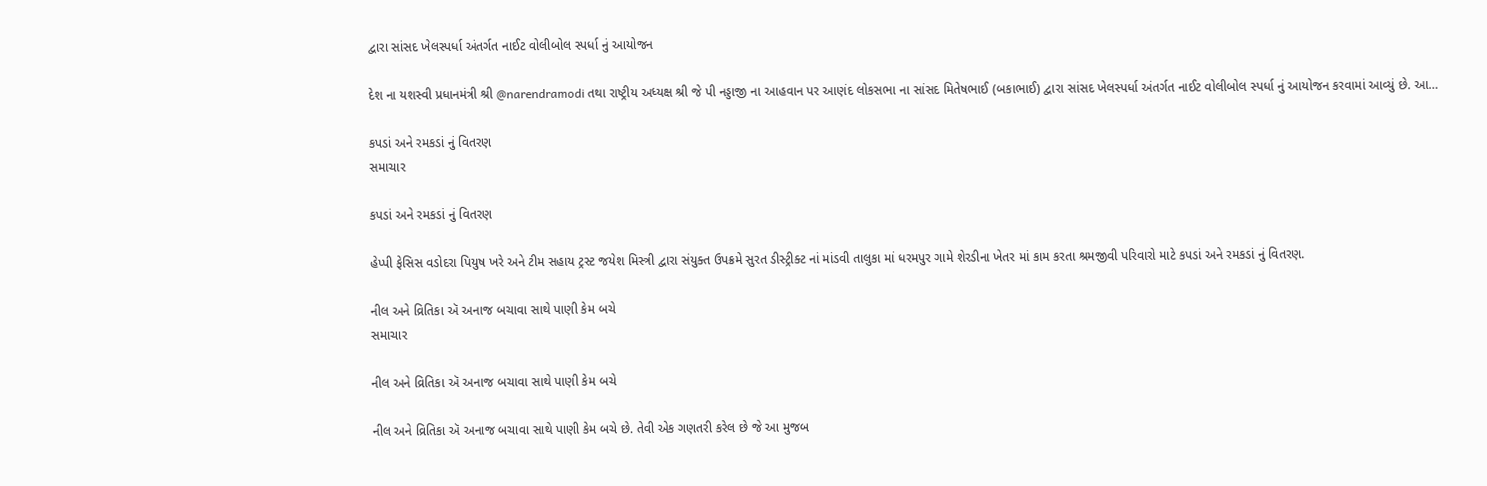દ્વારા સાંસદ ખેલસ્પર્ધા અંતર્ગત નાઈટ વોલીબોલ સ્પર્ધા નું આયોજન

દેશ ના યશસ્વી પ્રધાનમંત્રી શ્રી @narendramodi તથા રાષ્ટ્રીય અધ્યક્ષ શ્રી જે પી નડ્ડાજી ના આહવાન પર આણંદ લોકસભા ના સાંસદ મિતેષભાઈ (બકાભાઈ) દ્વારા સાંસદ ખેલસ્પર્ધા અંતર્ગત નાઈટ વોલીબોલ સ્પર્ધા નું આયોજન કરવામાં આવ્યું છે. આ…

કપડાં અને રમકડાં નું વિતરણ
સમાચાર

કપડાં અને રમકડાં નું વિતરણ

હેપ્પી ફેસિસ વડોદરા પિયુષ ખરે અને ટીમ સહાય ટ્રસ્ટ જયેશ મિસ્ત્રી દ્વારા સંયુક્ત ઉપક્રમે સુરત ડીસ્ટ્રીક્ટ નાં માંડવી તાલુકા માં ધરમપુર ગામે શેરડીના ખેતર માં કામ કરતા શ્રમજીવી પરિવારો માટે કપડાં અને રમકડાં નું વિતરણ.

નીલ અને વ્રિતિકા ઍ અનાજ બચાવા સાથે પાણી કેમ બચે
સમાચાર

નીલ અને વ્રિતિકા ઍ અનાજ બચાવા સાથે પાણી કેમ બચે

નીલ અને વ્રિતિકા ઍ અનાજ બચાવા સાથે પાણી કેમ બચે છે. તેવી એક ગણતરી કરેલ છે જે આ મુજબ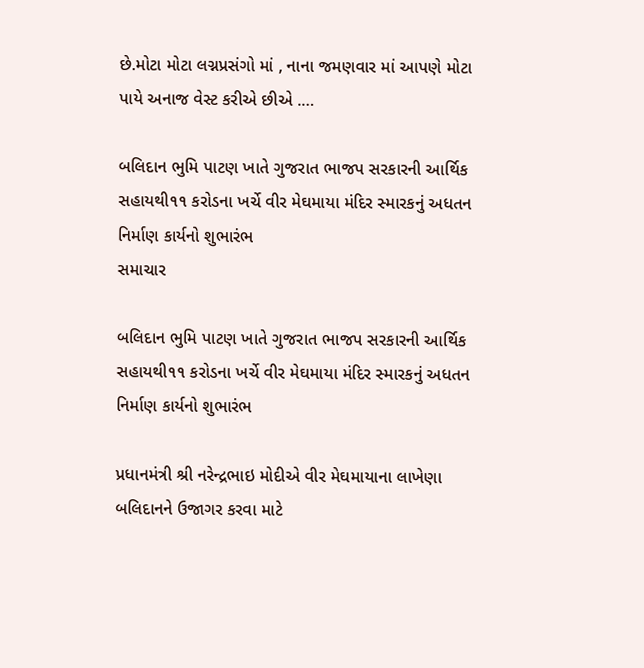છે.મોટા મોટા લગ્નપ્રસંગો માં , નાના જમણવાર માં આપણે મોટા પાયે અનાજ વેસ્ટ કરીએ છીએ .…

બલિદાન ભુમિ પાટણ ખાતે ગુજરાત ભાજપ સરકારની આર્થિક સહાયથી૧૧ કરોડના ખર્ચે વીર મેઘમાયા મંદિર સ્મારકનું અધતન નિર્માણ કાર્યનો શુભારંભ
સમાચાર

બલિદાન ભુમિ પાટણ ખાતે ગુજરાત ભાજપ સરકારની આર્થિક સહાયથી૧૧ કરોડના ખર્ચે વીર મેઘમાયા મંદિર સ્મારકનું અધતન નિર્માણ કાર્યનો શુભારંભ

પ્રધાનમંત્રી શ્રી નરેન્દ્રભાઇ મોદીએ વીર મેઘમાયાના લાખેણા બલિદાનને ઉજાગર કરવા માટે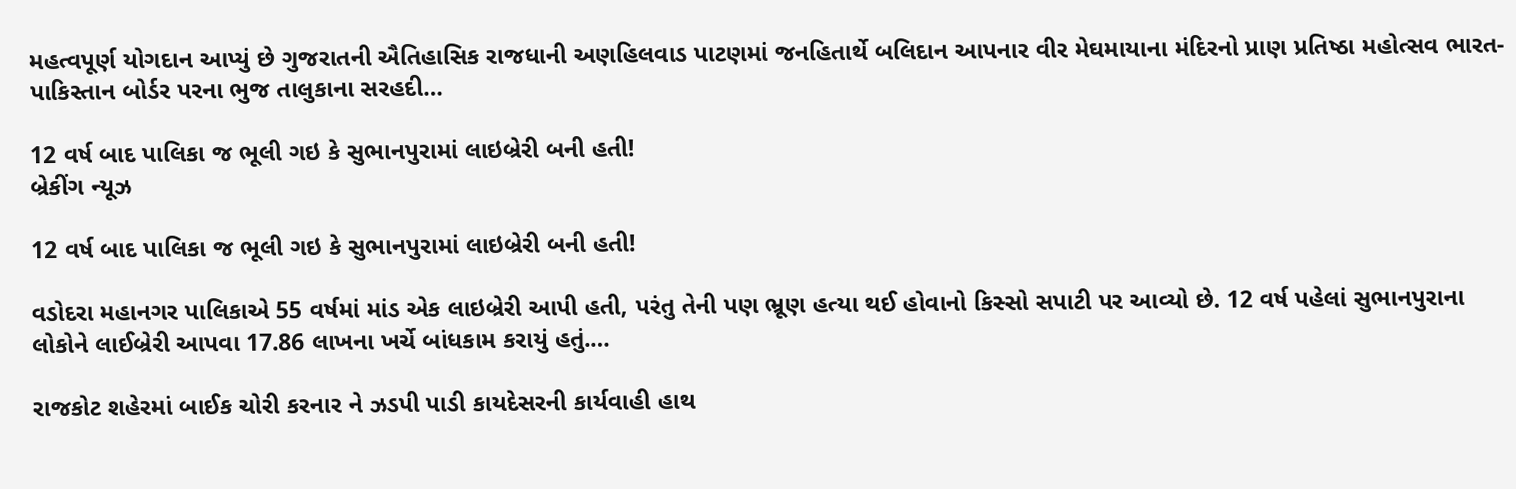મહત્વપૂર્ણ યોગદાન આપ્યું છે ગુજરાતની ઐતિહાસિક રાજધાની અણહિલવાડ પાટણમાં જનહિતાર્થે બલિદાન આપનાર વીર મેઘમાયાના મંદિરનો પ્રાણ પ્રતિષ્ઠા મહોત્સવ ભારત-પાકિસ્તાન બોર્ડર પરના ભુજ તાલુકાના સરહદી…

12 વર્ષ બાદ પાલિકા જ ભૂલી ગઇ કે સુભાનપુરામાં લાઇબ્રેરી બની હતી!
બ્રેકીંગ ન્યૂઝ

12 વર્ષ બાદ પાલિકા જ ભૂલી ગઇ કે સુભાનપુરામાં લાઇબ્રેરી બની હતી!

વડોદરા મહાનગર પાલિકાએ 55 વર્ષમાં માંડ એક લાઇબ્રેરી આપી હતી, પરંતુ તેની પણ ભ્રૂણ હત્યા થઈ હોવાનો કિસ્સો સપાટી પર આવ્યો છે. 12 વર્ષ પહેલાં સુભાનપુરાના લોકોને લાઈબ્રેરી આપવા 17.86 લાખના ખર્ચે બાંધકામ કરાયું હતું.…

રાજકોટ શહેરમાં બાઈક ચોરી કરનાર ને ઝડપી પાડી કાયદેસરની કાર્યવાહી હાથ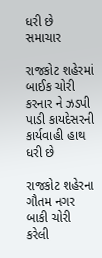ધરી છે
સમાચાર

રાજકોટ શહેરમાં બાઈક ચોરી કરનાર ને ઝડપી પાડી કાયદેસરની કાર્યવાહી હાથ ધરી છે

રાજકોટ શહેરના ગૌતમ નગર બાકી ચોરી કરેલી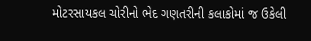મોટરસાયકલ ચોરીનો ભેદ ગણતરીની કલાકોમાં જ ઉકેલી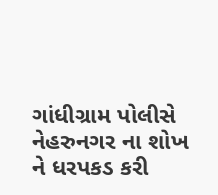ગાંધીગ્રામ પોલીસે નેહરુનગર ના શોખ ને ધરપકડ કરી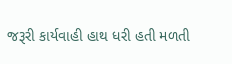જરૂરી કાર્યવાહી હાથ ધરી હતી મળતી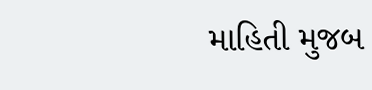માહિતી મુજબ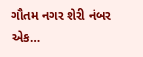ગૌતમ નગર શેરી નંબર એક…